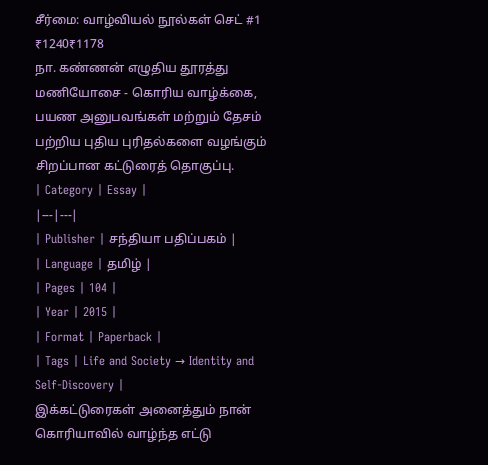சீர்மை: வாழ்வியல் நூல்கள் செட் #1
₹1240₹1178
நா. கண்ணன் எழுதிய தூரத்து மணியோசை - கொரிய வாழ்க்கை, பயண அனுபவங்கள் மற்றும் தேசம் பற்றிய புதிய புரிதல்களை வழங்கும் சிறப்பான கட்டுரைத் தொகுப்பு.
| Category | Essay |
|---|---|
| Publisher | சந்தியா பதிப்பகம் |
| Language | தமிழ் |
| Pages | 104 |
| Year | 2015 |
| Format | Paperback |
| Tags | Life and Society → Identity and Self-Discovery |
இக்கட்டுரைகள் அனைத்தும் நான் கொரியாவில் வாழ்ந்த எட்டு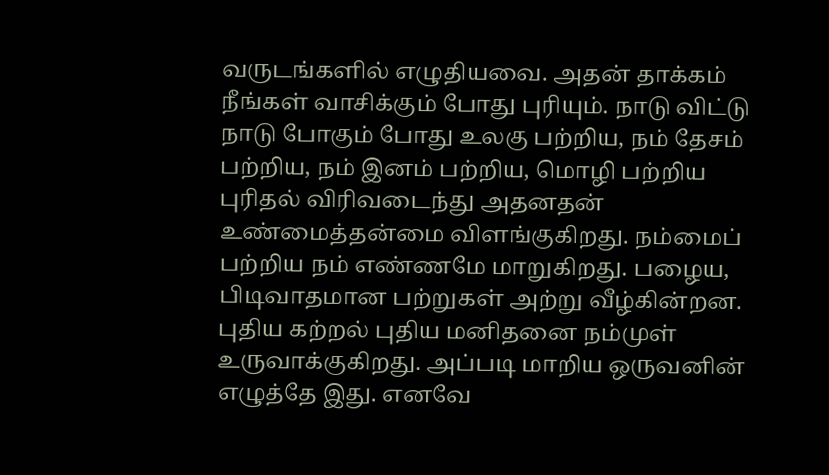வருடங்களில் எழுதியவை. அதன் தாக்கம் நீங்கள் வாசிக்கும் போது புரியும். நாடு விட்டு நாடு போகும் போது உலகு பற்றிய, நம் தேசம் பற்றிய, நம் இனம் பற்றிய, மொழி பற்றிய புரிதல் விரிவடைந்து அதனதன் உண்மைத்தன்மை விளங்குகிறது. நம்மைப் பற்றிய நம் எண்ணமே மாறுகிறது. பழைய, பிடிவாதமான பற்றுகள் அற்று வீழ்கின்றன. புதிய கற்றல் புதிய மனிதனை நம்முள் உருவாக்குகிறது. அப்படி மாறிய ஒருவனின் எழுத்தே இது. எனவே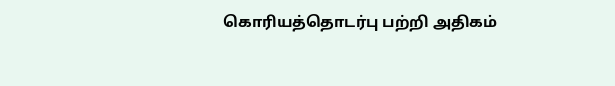கொரியத்தொடர்பு பற்றி அதிகம்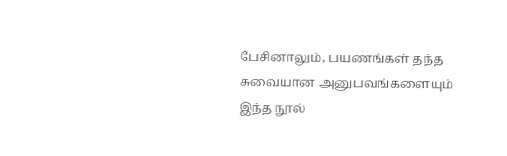பேசினாலும், பயணங்கள் தந்த சுவையான அனுபவங்களையும் இந்த நூல்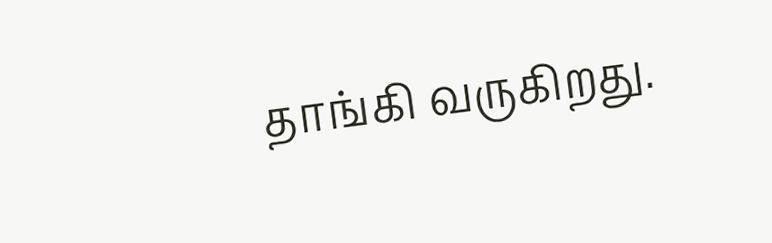தாங்கி வருகிறது.